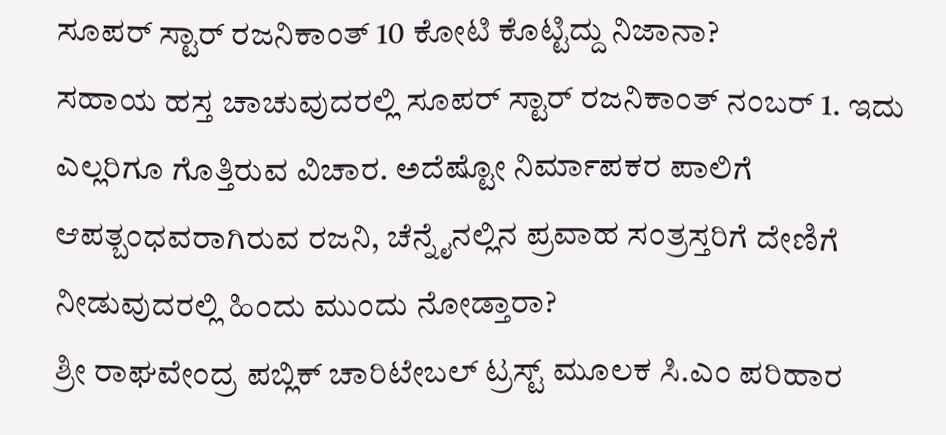ಸೂಪರ್ ಸ್ಟಾರ್ ರಜನಿಕಾಂತ್ 10 ಕೋಟಿ ಕೊಟ್ಟಿದ್ದು ನಿಜಾನಾ?
ಸಹಾಯ ಹಸ್ತ ಚಾಚುವುದರಲ್ಲಿ ಸೂಪರ್ ಸ್ಟಾರ್ ರಜನಿಕಾಂತ್ ನಂಬರ್ 1. ಇದು ಎಲ್ಲರಿಗೂ ಗೊತ್ತಿರುವ ವಿಚಾರ. ಅದೆಷ್ಟೋ ನಿರ್ಮಾಪಕರ ಪಾಲಿಗೆ ಆಪತ್ಬಂಧವರಾಗಿರುವ ರಜನಿ, ಚೆನ್ನೈನಲ್ಲಿನ ಪ್ರವಾಹ ಸಂತ್ರಸ್ತರಿಗೆ ದೇಣಿಗೆ ನೀಡುವುದರಲ್ಲಿ ಹಿಂದು ಮುಂದು ನೋಡ್ತಾರಾ?
ಶ್ರೀ ರಾಘವೇಂದ್ರ ಪಬ್ಲಿಕ್ ಚಾರಿಟೇಬಲ್ ಟ್ರಸ್ಟ್ ಮೂಲಕ ಸಿ.ಎಂ ಪರಿಹಾರ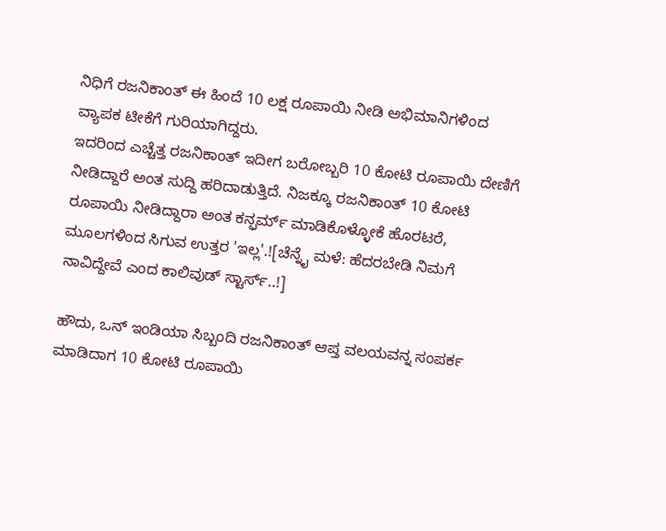ನಿಧಿಗೆ ರಜನಿಕಾಂತ್ ಈ ಹಿಂದೆ 10 ಲಕ್ಷ ರೂಪಾಯಿ ನೀಡಿ ಅಭಿಮಾನಿಗಳಿಂದ ವ್ಯಾಪಕ ಟೀಕೆಗೆ ಗುರಿಯಾಗಿದ್ದರು.
ಇದರಿಂದ ಎಚ್ಚೆತ್ತ ರಜನಿಕಾಂತ್ ಇದೀಗ ಬರೋಬ್ಬರಿ 10 ಕೋಟಿ ರೂಪಾಯಿ ದೇಣಿಗೆ ನೀಡಿದ್ದಾರೆ ಅಂತ ಸುದ್ದಿ ಹರಿದಾಡುತ್ತಿದೆ. ನಿಜಕ್ಕೂ ರಜನಿಕಾಂತ್ 10 ಕೋಟಿ ರೂಪಾಯಿ ನೀಡಿದ್ದಾರಾ ಅಂತ ಕನ್ಫರ್ಮ್ ಮಾಡಿಕೊಳ್ಳೋಕೆ ಹೊರಟರೆ, ಮೂಲಗಳಿಂದ ಸಿಗುವ ಉತ್ತರ 'ಇಲ್ಲ'.![ಚೆನ್ನೈ ಮಳೆ: ಹೆದರಬೇಡಿ ನಿಮಗೆ ನಾವಿದ್ದೇವೆ ಎಂದ ಕಾಲಿವುಡ್ ಸ್ಟಾರ್ಸ್..!]

ಹೌದು, ಒನ್ ಇಂಡಿಯಾ ಸಿಬ್ಬಂದಿ ರಜನಿಕಾಂತ್ ಆಪ್ತ ವಲಯವನ್ನ ಸಂಪರ್ಕ ಮಾಡಿದಾಗ 10 ಕೋಟಿ ರೂಪಾಯಿ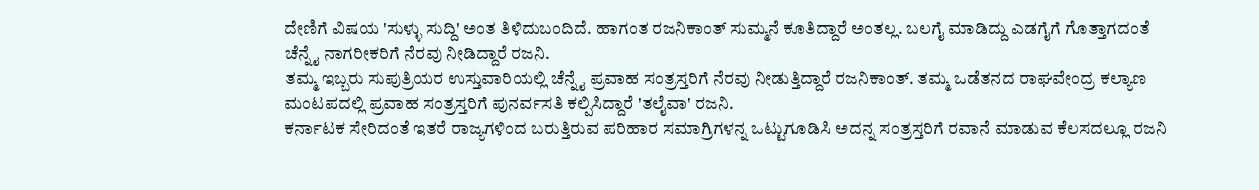ದೇಣಿಗೆ ವಿಷಯ 'ಸುಳ್ಳು ಸುದ್ದಿ' ಅಂತ ತಿಳಿದುಬಂದಿದೆ. ಹಾಗಂತ ರಜನಿಕಾಂತ್ ಸುಮ್ಮನೆ ಕೂತಿದ್ದಾರೆ ಅಂತಲ್ಲ. ಬಲಗೈ ಮಾಡಿದ್ದು ಎಡಗೈಗೆ ಗೊತ್ತಾಗದಂತೆ ಚೆನ್ನೈ ನಾಗರೀಕರಿಗೆ ನೆರವು ನೀಡಿದ್ದಾರೆ ರಜನಿ.
ತಮ್ಮ ಇಬ್ಬರು ಸುಪುತ್ರಿಯರ ಉಸ್ತುವಾರಿಯಲ್ಲಿ ಚೆನ್ನೈ ಪ್ರವಾಹ ಸಂತ್ರಸ್ತರಿಗೆ ನೆರವು ನೀಡುತ್ತಿದ್ದಾರೆ ರಜನಿಕಾಂತ್. ತಮ್ಮ ಒಡೆತನದ ರಾಘವೇಂದ್ರ ಕಲ್ಯಾಣ ಮಂಟಪದಲ್ಲಿ ಪ್ರವಾಹ ಸಂತ್ರಸ್ತರಿಗೆ ಪುನರ್ವಸತಿ ಕಲ್ಪಿಸಿದ್ದಾರೆ 'ತಲೈವಾ' ರಜನಿ.
ಕರ್ನಾಟಕ ಸೇರಿದಂತೆ ಇತರೆ ರಾಜ್ಯಗಳಿಂದ ಬರುತ್ತಿರುವ ಪರಿಹಾರ ಸಮಾಗ್ರಿಗಳನ್ನ ಒಟ್ಟುಗೂಡಿಸಿ ಅದನ್ನ ಸಂತ್ರಸ್ತರಿಗೆ ರವಾನೆ ಮಾಡುವ ಕೆಲಸದಲ್ಲೂ ರಜನಿ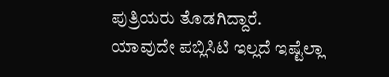ಪುತ್ರಿಯರು ತೊಡಗಿದ್ದಾರೆ.
ಯಾವುದೇ ಪಬ್ಲಿಸಿಟಿ ಇಲ್ಲದೆ ಇಷ್ಟೆಲ್ಲಾ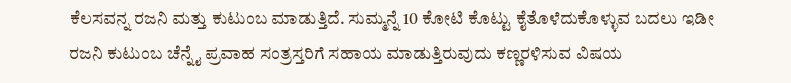ಕೆಲಸವನ್ನ ರಜನಿ ಮತ್ತು ಕುಟುಂಬ ಮಾಡುತ್ತಿದೆ. ಸುಮ್ಮನ್ನೆ 10 ಕೋಟಿ ಕೊಟ್ಟು ಕೈತೊಳೆದುಕೊಳ್ಳುವ ಬದಲು ಇಡೀ ರಜನಿ ಕುಟುಂಬ ಚೆನ್ನೈ ಪ್ರವಾಹ ಸಂತ್ರಸ್ತರಿಗೆ ಸಹಾಯ ಮಾಡುತ್ತಿರುವುದು ಕಣ್ಣರಳಿಸುವ ವಿಷಯ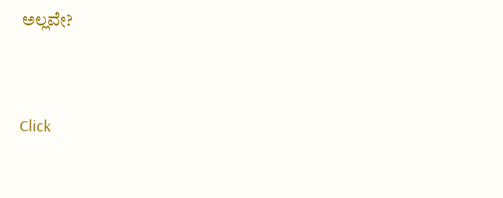ಅಲ್ಲವೇ?


Click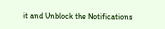it and Unblock the Notifications